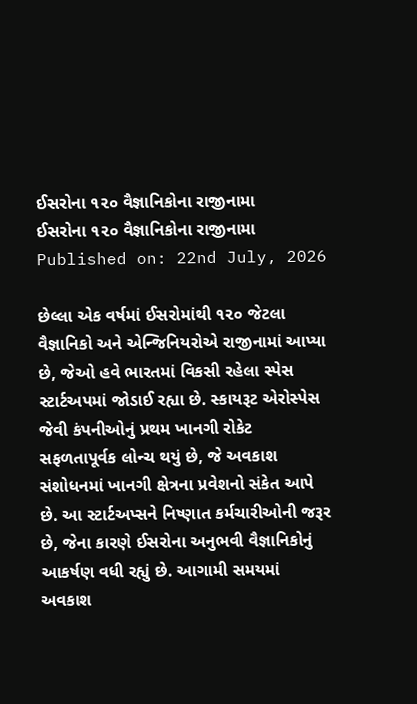ઈસરોના ૧૨૦ વૈજ્ઞાનિકોના રાજીનામા
ઈસરોના ૧૨૦ વૈજ્ઞાનિકોના રાજીનામા
Published on: 22nd July, 2026

છેલ્લા એક વર્ષમાં ઈસરોમાંથી ૧૨૦ જેટલા વૈજ્ઞાનિકો અને એન્જિનિયરોએ રાજીનામાં આપ્યા છે, જેઓ હવે ભારતમાં વિકસી રહેલા સ્પેસ સ્ટાર્ટઅપમાં જોડાઈ રહ્યા છે. સ્કાયરૂટ એરોસ્પેસ જેવી કંપનીઓનું પ્રથમ ખાનગી રોકેટ સફળતાપૂર્વક લોન્ચ થયું છે, જે અવકાશ સંશોધનમાં ખાનગી ક્ષેત્રના પ્રવેશનો સંકેત આપે છે. આ સ્ટાર્ટઅપ્સને નિષ્ણાત કર્મચારીઓની જરૂર છે, જેના કારણે ઈસરોના અનુભવી વૈજ્ઞાનિકોનું આકર્ષણ વધી રહ્યું છે. આગામી સમયમાં અવકાશ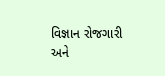વિજ્ઞાન રોજગારી અને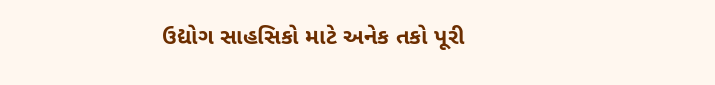ઉદ્યોગ સાહસિકો માટે અનેક તકો પૂરી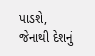પાડશે, જેનાથી દેશનું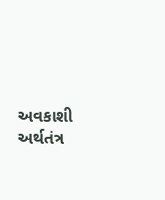અવકાશી અર્થતંત્ર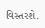વિસ્તરશે.